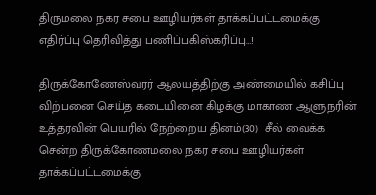திருமலை நகர சபை ஊழியர்கள் தாக்கப்பட்டமைக்கு எதிர்ப்பு தெரிவித்து பணிப்பகிஸ்கரிப்பு…!

திருக்கோணேஸ்வரர் ஆலயத்திற்கு அண்மையில் கசிப்பு விற்பனை செய்த கடையினை கிழக்கு மாகாண ஆளுநரின் உத்தரவின் பெயரில் நேற்றைய தினம்(30)  சீல் வைக்க சென்ற திருக்கோணமலை நகர சபை ஊழியர்கள் தாக்கப்பட்டமைக்கு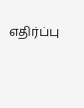எதிர்ப்பு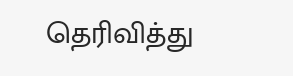தெரிவித்து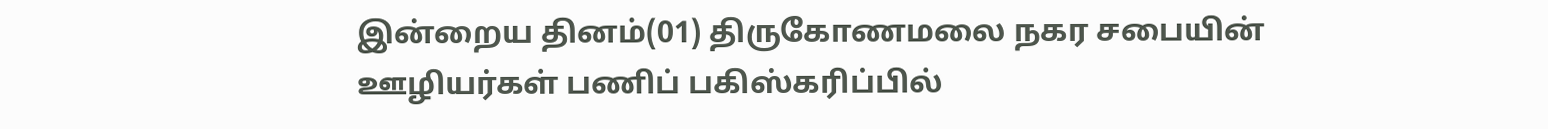இன்றைய தினம்(01) திருகோணமலை நகர சபையின் ஊழியர்கள் பணிப் பகிஸ்கரிப்பில்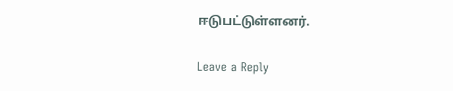ஈடுபட்டுள்ளனர்.

Leave a Reply